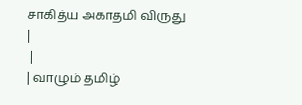சாகித்ய அகாதமி விருது
|
 |
| வாழும் தமிழ்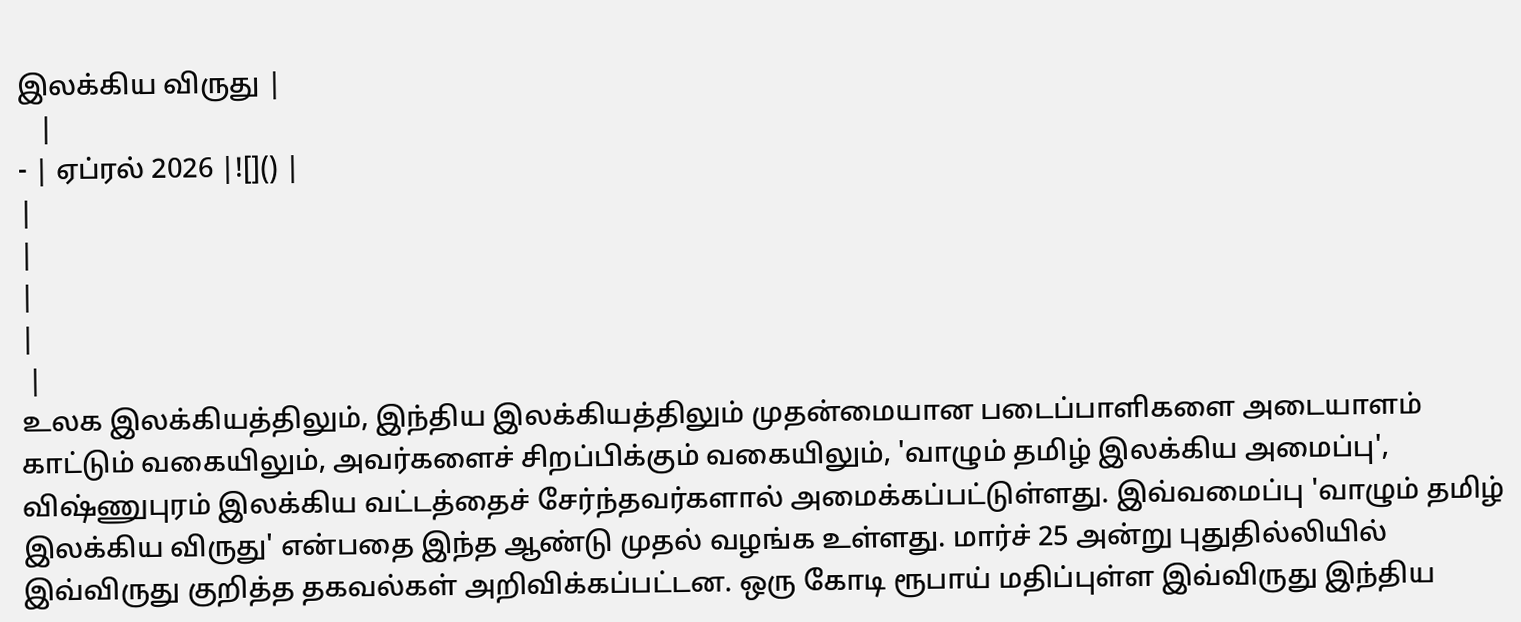இலக்கிய விருது |
   |
- | ஏப்ரல் 2026 |![]() |
|
|
|
|
 |
உலக இலக்கியத்திலும், இந்திய இலக்கியத்திலும் முதன்மையான படைப்பாளிகளை அடையாளம் காட்டும் வகையிலும், அவர்களைச் சிறப்பிக்கும் வகையிலும், 'வாழும் தமிழ் இலக்கிய அமைப்பு', விஷ்ணுபுரம் இலக்கிய வட்டத்தைச் சேர்ந்தவர்களால் அமைக்கப்பட்டுள்ளது. இவ்வமைப்பு 'வாழும் தமிழ் இலக்கிய விருது' என்பதை இந்த ஆண்டு முதல் வழங்க உள்ளது. மார்ச் 25 அன்று புதுதில்லியில் இவ்விருது குறித்த தகவல்கள் அறிவிக்கப்பட்டன. ஒரு கோடி ரூபாய் மதிப்புள்ள இவ்விருது இந்திய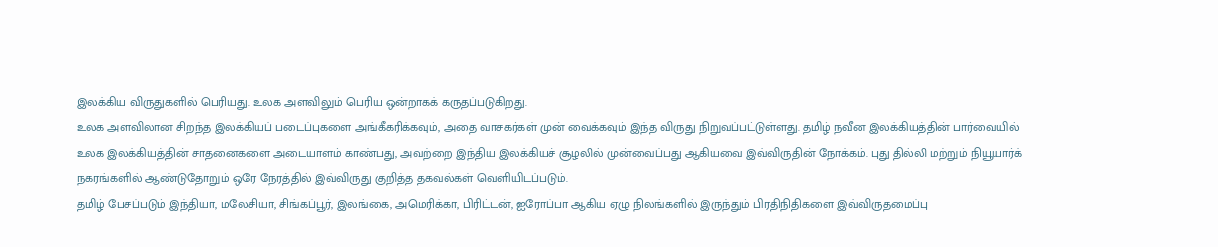இலக்கிய விருதுகளில் பெரியது. உலக அளவிலும் பெரிய ஒன்றாகக் கருதப்படுகிறது.
உலக அளவிலான சிறந்த இலக்கியப் படைப்புகளை அங்கீகரிக்கவும், அதை வாசகர்கள் முன் வைக்கவும் இந்த விருது நிறுவப்பட்டுள்ளது. தமிழ் நவீன இலக்கியத்தின் பார்வையில் உலக இலக்கியத்தின் சாதனைகளை அடையாளம் காண்பது, அவற்றை இந்திய இலக்கியச் சூழலில் முன்வைப்பது ஆகியவை இவ்விருதின் நோக்கம். புது தில்லி மற்றும் நியூயார்க் நகரங்களில் ஆண்டுதோறும் ஒரே நேரத்தில் இவ்விருது குறித்த தகவல்கள் வெளியிடப்படும்.
தமிழ் பேசப்படும் இந்தியா, மலேசியா, சிங்கப்பூர், இலங்கை, அமெரிக்கா, பிரிட்டன், ஐரோப்பா ஆகிய ஏழு நிலங்களில் இருந்தும் பிரதிநிதிகளை இவ்விருதமைப்பு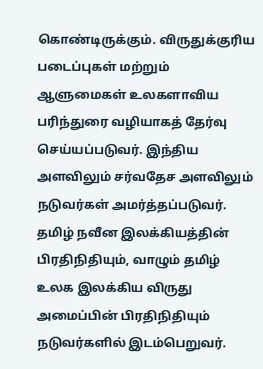கொண்டிருக்கும். விருதுக்குரிய படைப்புகள் மற்றும் ஆளுமைகள் உலகளாவிய பரிந்துரை வழியாகத் தேர்வு செய்யப்படுவர். இந்திய அளவிலும் சர்வதேச அளவிலும் நடுவர்கள் அமர்த்தப்படுவர். தமிழ் நவீன இலக்கியத்தின் பிரதிநிதியும், வாழும் தமிழ் உலக இலக்கிய விருது அமைப்பின் பிரதிநிதியும் நடுவர்களில் இடம்பெறுவர்.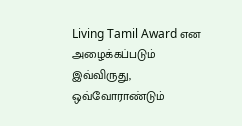Living Tamil Award என அழைக்கப்படும் இவ்விருது, ஒவ்வோராண்டும்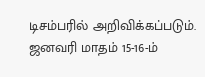டிசம்பரில் அறிவிக்கப்படும். ஜனவரி மாதம் 15-16-ம்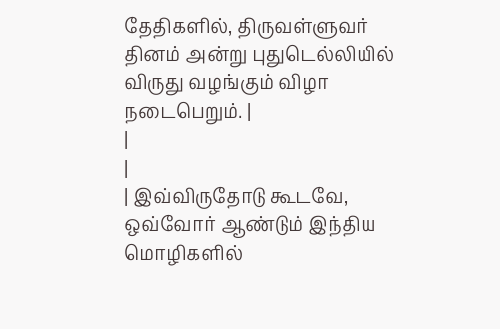தேதிகளில், திருவள்ளுவர் தினம் அன்று புதுடெல்லியில் விருது வழங்கும் விழா நடைபெறும். |
|
|
| இவ்விருதோடு கூடவே, ஒவ்வோர் ஆண்டும் இந்திய மொழிகளில்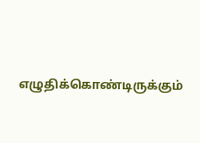எழுதிக்கொண்டிருக்கும்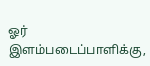ஓர் இளம்படைப்பாளிக்கு,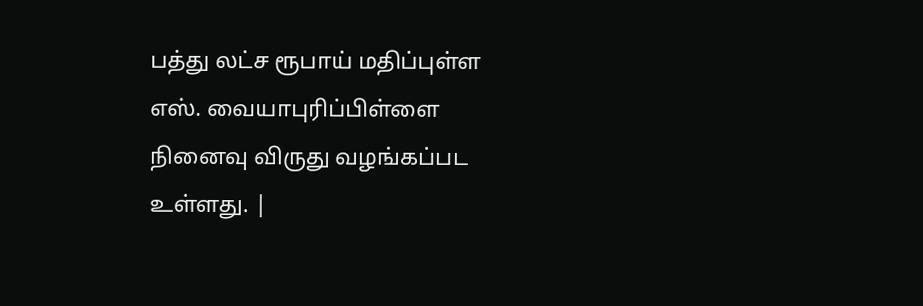பத்து லட்ச ரூபாய் மதிப்புள்ள எஸ். வையாபுரிப்பிள்ளை நினைவு விருது வழங்கப்பட உள்ளது. |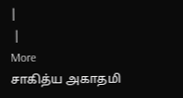|
 |
More
சாகித்ய அகாதமி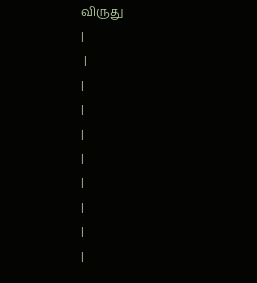விருது
|
 |
|
|
|
|
|
|
|
|